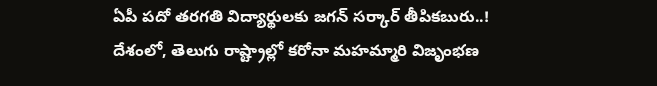ఏపీ పదో తరగతి విద్యార్థులకు జగన్ సర్కార్ తీపికబురు..!
దేశంలో, తెలుగు రాష్ట్రాల్లో కరోనా మహమ్మారి విజృంభణ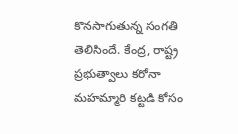కొనసాగుతున్న సంగతి తెలిసిందే. కేంద్ర, రాష్ట్ర ప్రభుత్వాలు కరోనా మహమ్మారి కట్టడి కోసం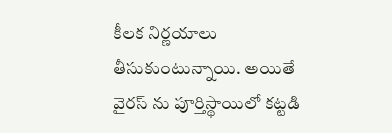కీలక నిర్ణయాలు తీసుకుంటున్నాయి. అయితే వైరస్ ను పూర్తిస్థాయిలో కట్టడి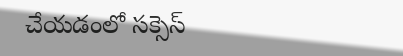చేయడంలో సక్సెస్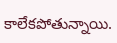కాలేకపోతున్నాయి.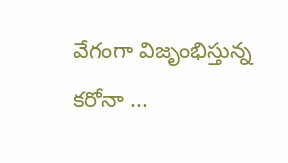వేగంగా విజృంభిస్తున్న కరోనా ...